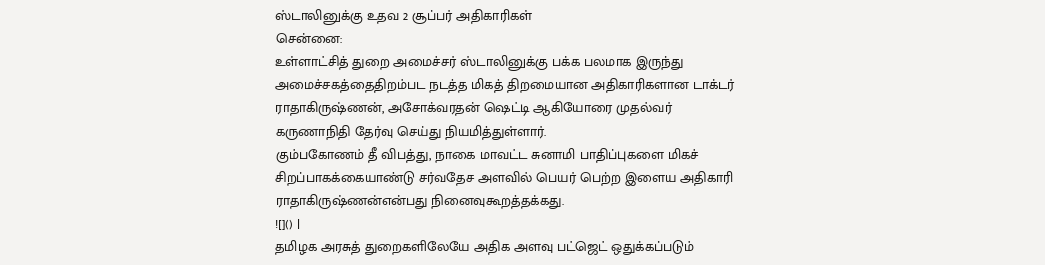ஸ்டாலினுக்கு உதவ 2 சூப்பர் அதிகாரிகள்
சென்னை:
உள்ளாட்சித் துறை அமைச்சர் ஸ்டாலினுக்கு பக்க பலமாக இருந்து அமைச்சகத்தைதிறம்பட நடத்த மிகத் திறமையான அதிகாரிகளான டாக்டர் ராதாகிருஷ்ணன், அசோக்வரதன் ஷெட்டி ஆகியோரை முதல்வர் கருணாநிதி தேர்வு செய்து நியமித்துள்ளார்.
கும்பகோணம் தீ விபத்து, நாகை மாவட்ட சுனாமி பாதிப்புகளை மிகச் சிறப்பாகக்கையாண்டு சர்வதேச அளவில் பெயர் பெற்ற இளைய அதிகாரி ராதாகிருஷ்ணன்என்பது நினைவுகூறத்தக்கது.
![]() |
தமிழக அரசுத் துறைகளிலேயே அதிக அளவு பட்ஜெட் ஒதுக்கப்படும்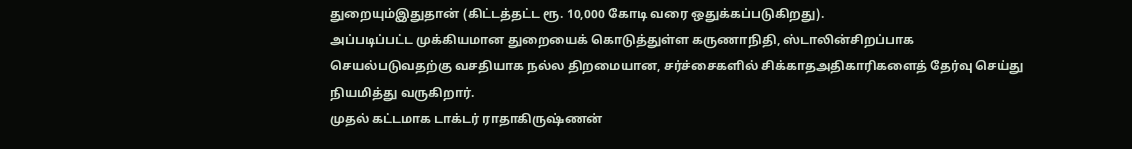துறையும்இதுதான் (கிட்டத்தட்ட ரூ. 10,000 கோடி வரை ஒதுக்கப்படுகிறது).
அப்படிப்பட்ட முக்கியமான துறையைக் கொடுத்துள்ள கருணாநிதி, ஸ்டாலின்சிறப்பாக செயல்படுவதற்கு வசதியாக நல்ல திறமையான, சர்ச்சைகளில் சிக்காதஅதிகாரிகளைத் தேர்வு செய்து நியமித்து வருகிறார்.
முதல் கட்டமாக டாக்டர் ராதாகிருஷ்ணன்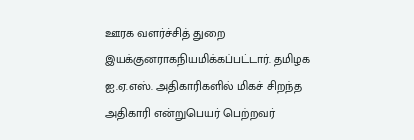ஊரக வளர்ச்சித் துறை இயக்குனராகநியமிக்கப்பட்டார். தமிழக ஐ.ஏ.எஸ். அதிகாரிகளில் மிகச் சிறந்த அதிகாரி என்றுபெயர் பெற்றவர்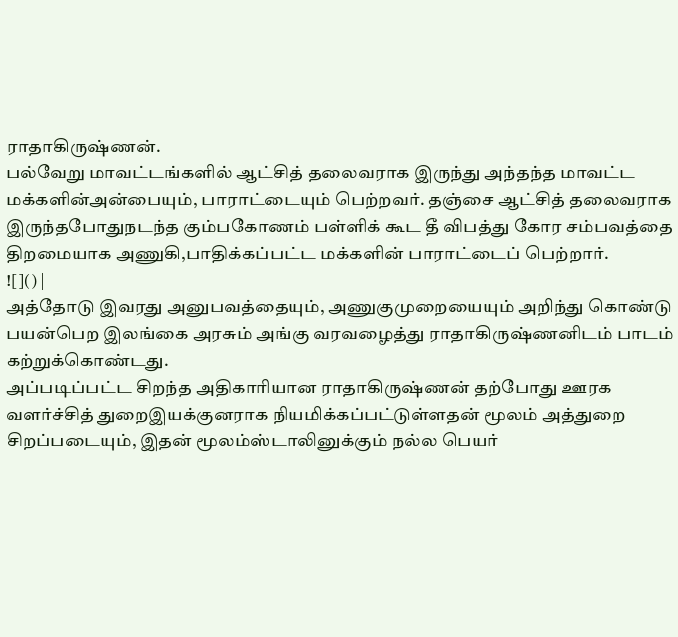ராதாகிருஷ்ணன்.
பல்வேறு மாவட்டங்களில் ஆட்சித் தலைவராக இருந்து அந்தந்த மாவட்ட மக்களின்அன்பையும், பாராட்டையும் பெற்றவர். தஞ்சை ஆட்சித் தலைவராக இருந்தபோதுநடந்த கும்பகோணம் பள்ளிக் கூட தீ விபத்து கோர சம்பவத்தை திறமையாக அணுகி,பாதிக்கப்பட்ட மக்களின் பாராட்டைப் பெற்றார்.
![]() |
அத்தோடு இவரது அனுபவத்தையும், அணுகுமுறையையும் அறிந்து கொண்டு பயன்பெற இலங்கை அரசும் அங்கு வரவழைத்து ராதாகிருஷ்ணனிடம் பாடம் கற்றுக்கொண்டது.
அப்படிப்பட்ட சிறந்த அதிகாரியான ராதாகிருஷ்ணன் தற்போது ஊரக வளர்ச்சித் துறைஇயக்குனராக நியமிக்கப்பட்டுள்ளதன் மூலம் அத்துறை சிறப்படையும், இதன் மூலம்ஸ்டாலினுக்கும் நல்ல பெயர்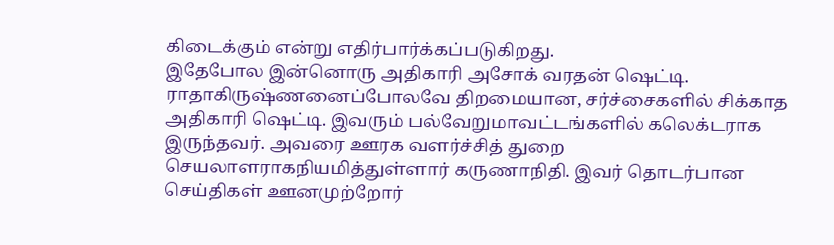கிடைக்கும் என்று எதிர்பார்க்கப்படுகிறது.
இதேபோல இன்னொரு அதிகாரி அசோக் வரதன் ஷெட்டி. ராதாகிருஷ்ணனைப்போலவே திறமையான, சர்ச்சைகளில் சிக்காத அதிகாரி ஷெட்டி. இவரும் பல்வேறுமாவட்டங்களில் கலெக்டராக இருந்தவர். அவரை ஊரக வளர்ச்சித் துறை செயலாளராகநியமித்துள்ளார் கருணாநிதி. இவர் தொடர்பான செய்திகள் ஊனமுற்றோர்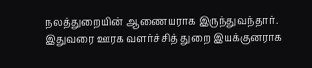நலத்துறையின் ஆணையராக இருந்துவந்தார்.
இதுவரை ஊரக வளர்ச்சித் துறை இயக்குனராக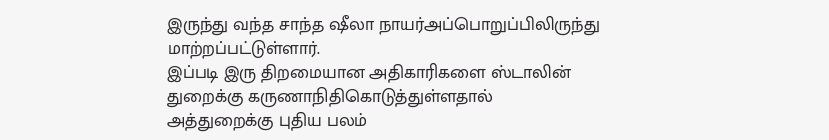இருந்து வந்த சாந்த ஷீலா நாயர்அப்பொறுப்பிலிருந்து மாற்றப்பட்டுள்ளார்.
இப்படி இரு திறமையான அதிகாரிகளை ஸ்டாலின் துறைக்கு கருணாநிதிகொடுத்துள்ளதால் அத்துறைக்கு புதிய பலம்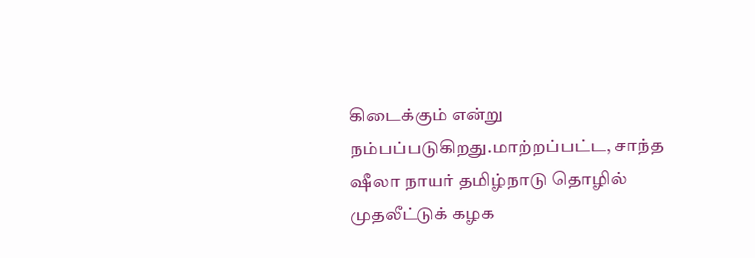கிடைக்கும் என்று நம்பப்படுகிறது.மாற்றப்பட்ட, சாந்த ஷீலா நாயர் தமிழ்நாடு தொழில் முதலீட்டுக் கழக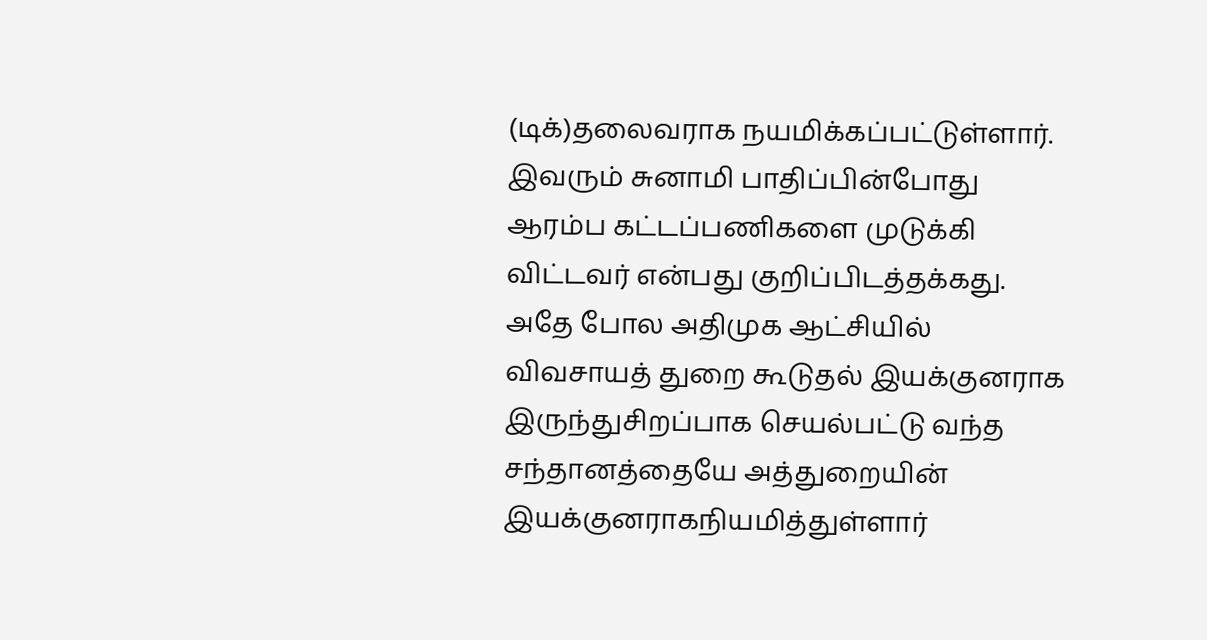(டிக்)தலைவராக நயமிக்கப்பட்டுள்ளார். இவரும் சுனாமி பாதிப்பின்போது ஆரம்ப கட்டப்பணிகளை முடுக்கி விட்டவர் என்பது குறிப்பிடத்தக்கது.
அதே போல அதிமுக ஆட்சியில் விவசாயத் துறை கூடுதல் இயக்குனராக இருந்துசிறப்பாக செயல்பட்டு வந்த சந்தானத்தையே அத்துறையின் இயக்குனராகநியமித்துள்ளார்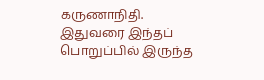கருணாநிதி.
இதுவரை இந்தப் பொறுப்பில் இருந்த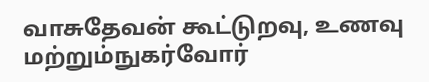வாசுதேவன் கூட்டுறவு, உணவு மற்றும்நுகர்வோர்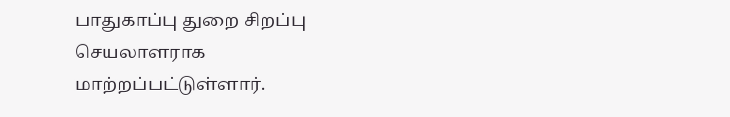பாதுகாப்பு துறை சிறப்பு செயலாளராக மாற்றப்பட்டுள்ளார்.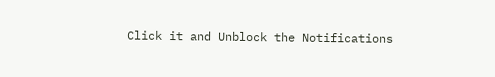Click it and Unblock the Notifications